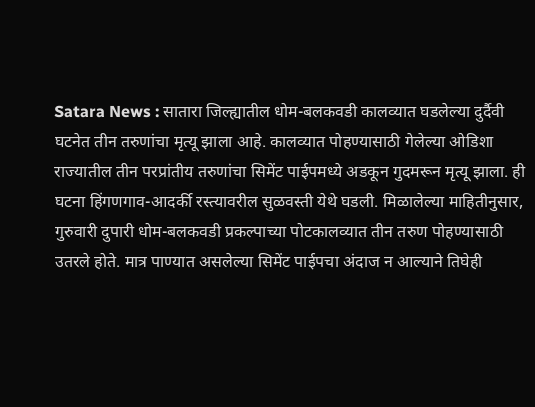Satara News : सातारा जिल्ह्यातील धोम-बलकवडी कालव्यात घडलेल्या दुर्दैवी घटनेत तीन तरुणांचा मृत्यू झाला आहे. कालव्यात पोहण्यासाठी गेलेल्या ओडिशा राज्यातील तीन परप्रांतीय तरुणांचा सिमेंट पाईपमध्ये अडकून गुदमरून मृत्यू झाला. ही घटना हिंगणगाव-आदर्की रस्त्यावरील सुळवस्ती येथे घडली. मिळालेल्या माहितीनुसार, गुरुवारी दुपारी धोम-बलकवडी प्रकल्पाच्या पोटकालव्यात तीन तरुण पोहण्यासाठी उतरले होते. मात्र पाण्यात असलेल्या सिमेंट पाईपचा अंदाज न आल्याने तिघेही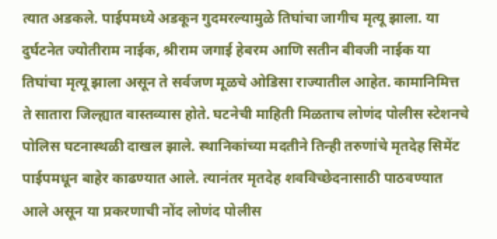त्यात अडकले. पाईपमध्ये अडकून गुदमरल्यामुळे तिघांचा जागीच मृत्यू झाला. या दुर्घटनेत ज्योतीराम नाईक, श्रीराम जगाई हेबरम आणि सतीन बीवजी नाईक या तिघांचा मृत्यू झाला असून ते सर्वजण मूळचे ओडिसा राज्यातील आहेत. कामानिमित्त ते सातारा जिल्ह्यात वास्तव्यास होते. घटनेची माहिती मिळताच लोणंद पोलीस स्टेशनचे पोलिस घटनास्थळी दाखल झाले. स्थानिकांच्या मदतीने तिन्ही तरुणांचे मृतदेह सिमेंट पाईपमधून बाहेर काढण्यात आले. त्यानंतर मृतदेह शवविच्छेदनासाठी पाठवण्यात आले असून या प्रकरणाची नोंद लोणंद पोलीस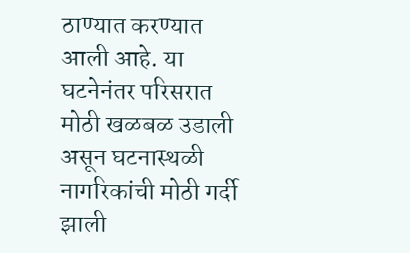ठाण्यात करण्यात आली आहे. या घटनेनंतर परिसरात मोठी खळबळ उडाली असून घटनास्थळी नागरिकांची मोठी गर्दी झाली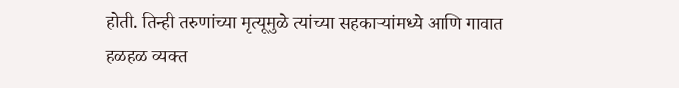होती. तिन्ही तरुणांच्या मृत्यूमुळे त्यांच्या सहकाऱ्यांमध्ये आणि गावात हळहळ व्यक्त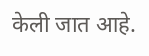केली जात आहे.